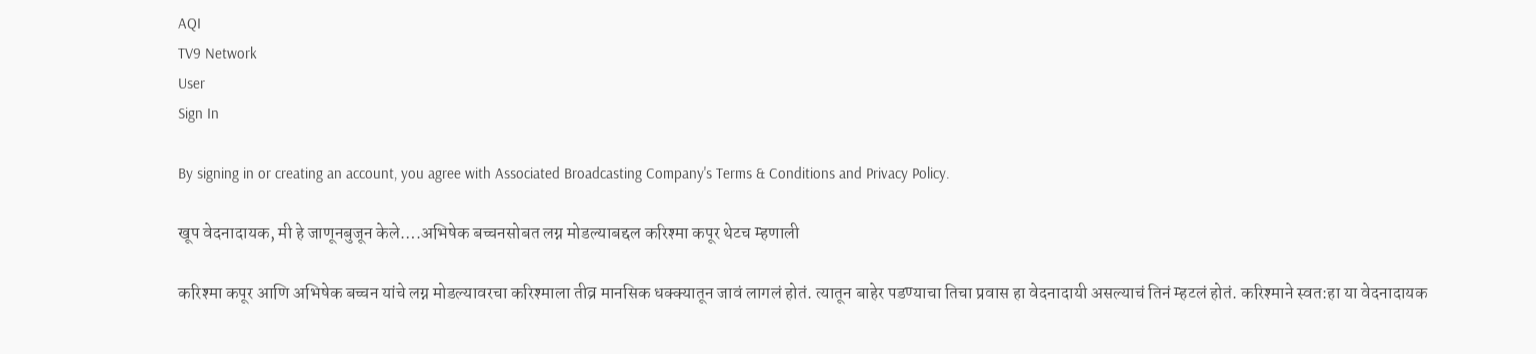AQI
TV9 Network
User
Sign In

By signing in or creating an account, you agree with Associated Broadcasting Company's Terms & Conditions and Privacy Policy.

खूप वेदनादायक, मी हे जाणूनबुजून केले….अभिषेक बच्चनसोबत लग्न मोडल्याबद्दल करिश्मा कपूर थेटच म्हणाली

करिश्मा कपूर आणि अभिषेक बच्चन यांचे लग्न मोडल्यावरचा करिश्माला तीव्र मानसिक धक्क्यातून जावं लागलं होतं. त्यातून बाहेर पडण्याचा तिचा प्रवास हा वेदनादायी असल्याचं तिनं म्हटलं होतं. करिश्माने स्वत:हा या वेदनादायक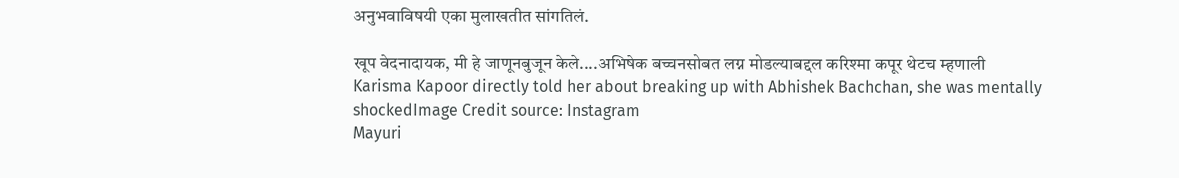अनुभवाविषयी एका मुलाखतीत सांगतिलं.

खूप वेदनादायक, मी हे जाणूनबुजून केले....अभिषेक बच्चनसोबत लग्न मोडल्याबद्दल करिश्मा कपूर थेटच म्हणाली
Karisma Kapoor directly told her about breaking up with Abhishek Bachchan, she was mentally shockedImage Credit source: Instagram
Mayuri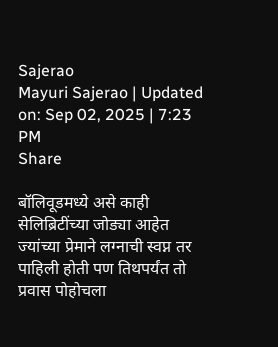Sajerao
Mayuri Sajerao | Updated on: Sep 02, 2025 | 7:23 PM
Share

बॉलिवूडमध्ये असे काही सेलिब्रिटींच्या जोड्या आहेत ज्यांच्या प्रेमाने लग्नाची स्वप्न तर पाहिली होती पण तिथपर्यंत तो प्रवास पोहोचला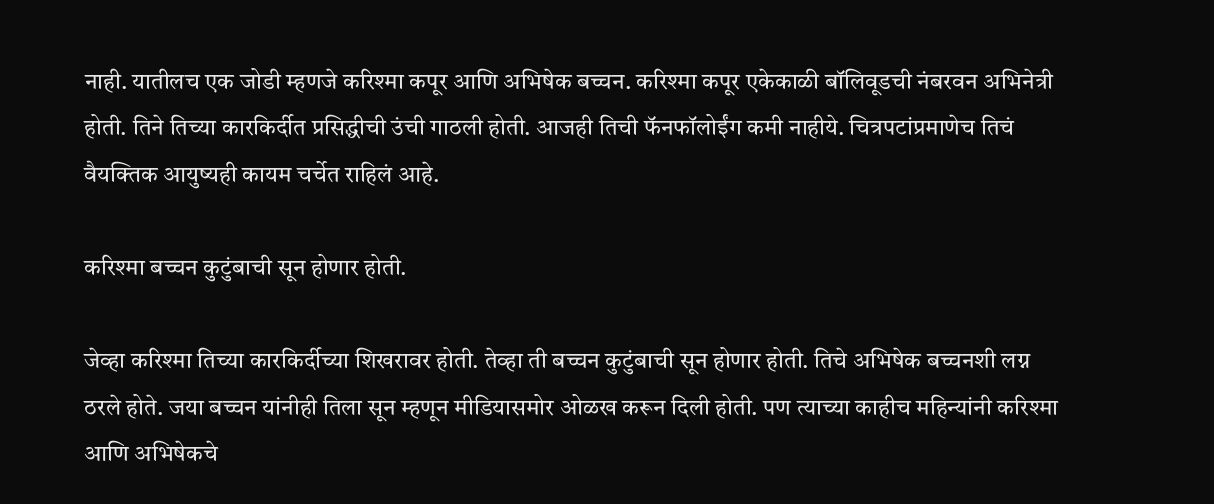नाही. यातीलच एक जोडी म्हणजे करिश्मा कपूर आणि अभिषेक बच्चन. करिश्मा कपूर एकेकाळी बॉलिवूडची नंबरवन अभिनेत्री होती. तिने तिच्या कारकिर्दीत प्रसिद्धीची उंची गाठली होती. आजही तिची फॅनफॉलोईंग कमी नाहीये. चित्रपटांप्रमाणेच तिचं वैयक्तिक आयुष्यही कायम चर्चेत राहिलं आहे.

करिश्मा बच्चन कुटुंबाची सून होणार होती.

जेव्हा करिश्मा तिच्या कारकिर्दीच्या शिखरावर होती. तेव्हा ती बच्चन कुटुंबाची सून होणार होती. तिचे अभिषेक बच्चनशी लग्न ठरले होते. जया बच्चन यांनीही तिला सून म्हणून मीडियासमोर ओळख करून दिली होती. पण त्याच्या काहीच महिन्यांनी करिश्मा आणि अभिषेकचे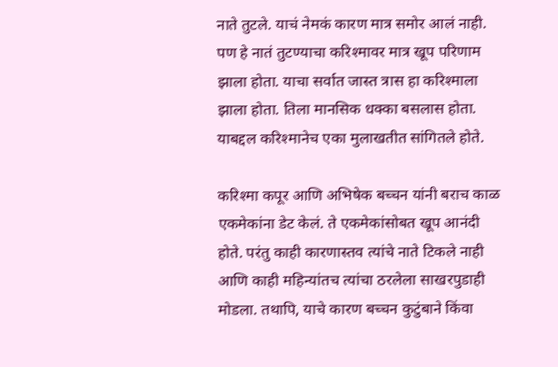नाते तुटले. याचं नेमकं कारण मात्र समोर आलं नाही. पण हे नातं तुटण्याचा करिश्मावर मात्र खूप परिणाम झाला होता. याचा सर्वात जास्त त्रास हा करिश्माला झाला होता. तिला मानसिक धक्का बसलास होता. याबद्दल करिश्मानेच एका मुलाखतीत सांगितले होते.

करिश्मा कपूर आणि अभिषेक बच्चन यांनी बराच काळ एकमेकांना डेट केलं. ते एकमेकांसोबत खूप आनंदी होते. परंतु काही कारणास्तव त्यांचे नाते टिकले नाही आणि काही महिन्यांतच त्यांचा ठरलेला साखरपुडाही मोडला. तथापि, याचे कारण बच्चन कुटुंबाने किंवा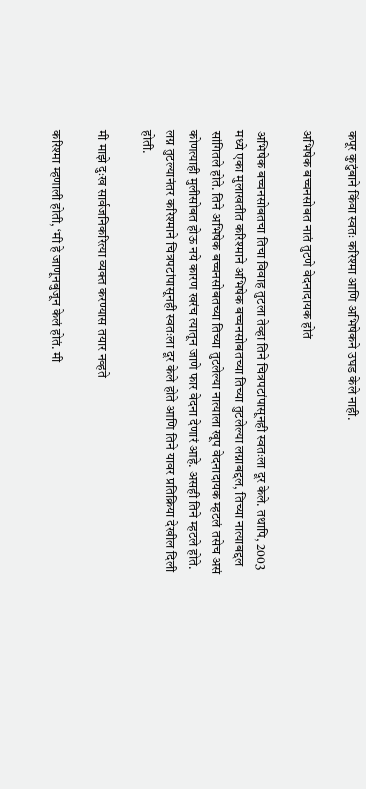कपूर कुटुंबाने किंवा स्वतः करिश्मा आणि अभिषेकने उघड केले नाही.

अभिषेक बच्चनसोबत नातं तुटणे वेदनादायक होतं

अभिषेक बच्चनसोबतचा तिचा विवाह तुटला तेव्हा तिने चित्रपटांपासूनही स्वतःला दूर केले. तथापि, 2003 मध्ये एका मुलाखतीत करिश्माने अभिषेक बच्चनसोबतच्या तिच्या तुटलेल्या लग्नाबद्दल, तिच्या नात्याबद्दल सांगितले होते. तिने अभिषेक बच्चनसोबतच्या तिच्या तुटलेल्या नात्याला खूप वेदनादायक म्हटलं तसेच असं कोणत्याही मुलीसोबत होऊ नये कारण खरंच त्यातून जाणे फार वेदना देणारं आहे. असही तिने म्हटले होते. लग्न तुटल्यानंतर करिश्माने चित्रपटांपासूनही स्वतःला दूर केले होते आणि तिने यावर प्रतिक्रिया देखील दिली होती.

मी माझे दुःख सार्वजनिकरित्या व्यक्त करण्यास तयार नव्हते

करिश्मा म्हणाली होती, ‘मी हे जाणूनबुजून केलं होतं. मी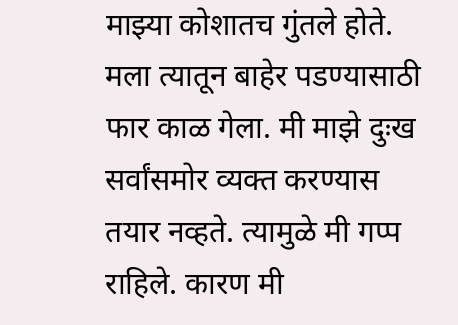माझ्या कोशातच गुंतले होते. मला त्यातून बाहेर पडण्यासाठी फार काळ गेला. मी माझे दुःख सर्वांसमोर व्यक्त करण्यास तयार नव्हते. त्यामुळे मी गप्प राहिले. कारण मी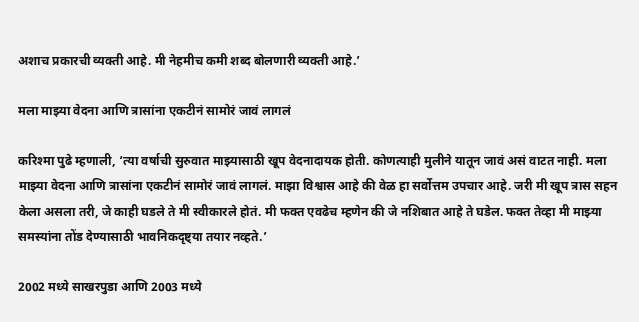अशाच प्रकारची व्यक्ती आहे. मी नेहमीच कमी शब्द बोलणारी व्यक्ती आहे.’

मला माझ्या वेदना आणि त्रासांना एकटीनं सामोरं जावं लागलं

करिश्मा पुढे म्हणाली, ‘त्या वर्षाची सुरुवात माझ्यासाठी खूप वेदनादायक होती. कोणत्याही मुलीने यातून जावं असं वाटत नाही. मला माझ्या वेदना आणि त्रासांना एकटीनं सामोरं जावं लागलं. माझा विश्वास आहे की वेळ हा सर्वोत्तम उपचार आहे. जरी मी खूप त्रास सहन केला असला तरी, जे काही घडले ते मी स्वीकारले होतं. मी फक्त एवढेच म्हणेन की जे नशिबात आहे ते घडेल. फक्त तेव्हा मी माझ्या समस्यांना तोंड देण्यासाठी भावनिकदृष्ट्या तयार नव्हते.’

2002 मध्ये साखरपुडा आणि 2003 मध्ये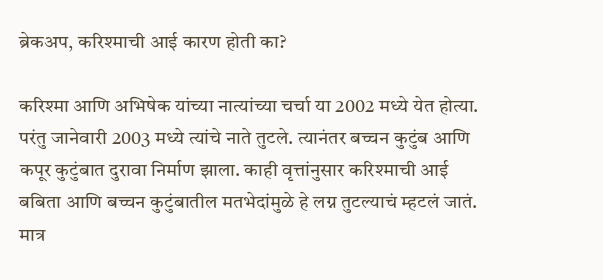ब्रेकअप, करिश्माची आई कारण होती का?

करिश्मा आणि अभिषेक यांच्या नात्यांच्या चर्चा या 2002 मध्ये येत होत्या. परंतु जानेवारी 2003 मध्ये त्यांचे नाते तुटले. त्यानंतर बच्चन कुटुंब आणि कपूर कुटुंबात दुरावा निर्माण झाला. काही वृत्तांनुसार करिश्माची आई बबिता आणि बच्चन कुटुंबातील मतभेदांमुळे हे लग्न तुटल्याचं म्हटलं जातं. मात्र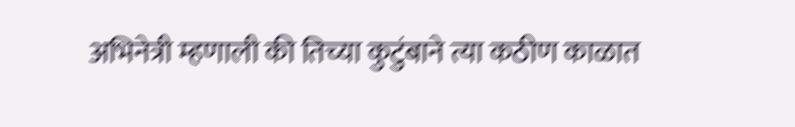अभिनेत्री म्हणाली की तिच्या कुटुंबाने त्या कठीण काळात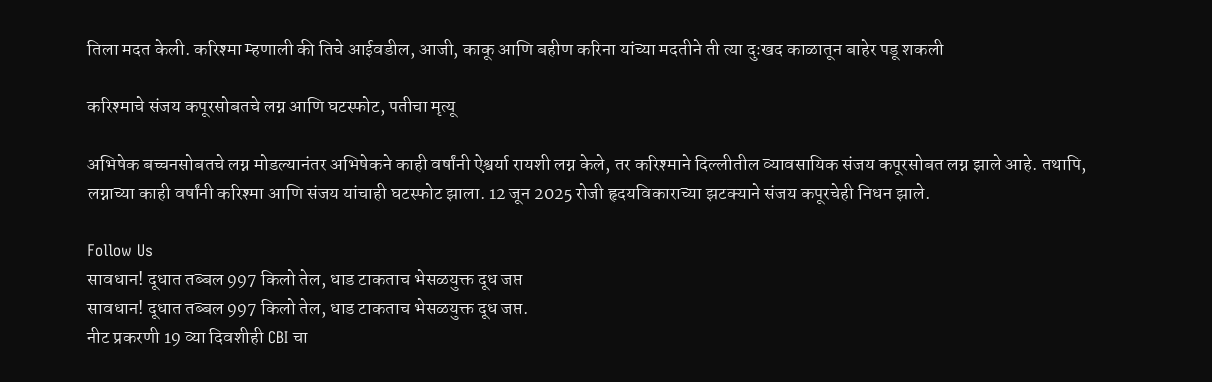तिला मदत केली. करिश्मा म्हणाली की तिचे आईवडील, आजी, काकू आणि बहीण करिना यांच्या मदतीने ती त्या दुःखद काळातून बाहेर पडू शकली

करिश्माचे संजय कपूरसोबतचे लग्न आणि घटस्फोट, पतीचा मृत्यू

अभिषेक बच्चनसोबतचे लग्न मोडल्यानंतर अभिषेकने काही वर्षांनी ऐश्वर्या रायशी लग्न केले, तर करिश्माने दिल्लीतील व्यावसायिक संजय कपूरसोबत लग्न झाले आहे. तथापि, लग्नाच्या काही वर्षांनी करिश्मा आणि संजय यांचाही घटस्फोट झाला. 12 जून 2025 रोजी हृदयविकाराच्या झटक्याने संजय कपूरचेही निधन झाले.

Follow Us
सावधान! दूधात तब्बल 997 किलो तेल, धाड टाकताच भेसळयुक्त दूध जप्त
सावधान! दूधात तब्बल 997 किलो तेल, धाड टाकताच भेसळयुक्त दूध जप्त.
नीट प्रकरणी 19 व्या दिवशीही CBI चा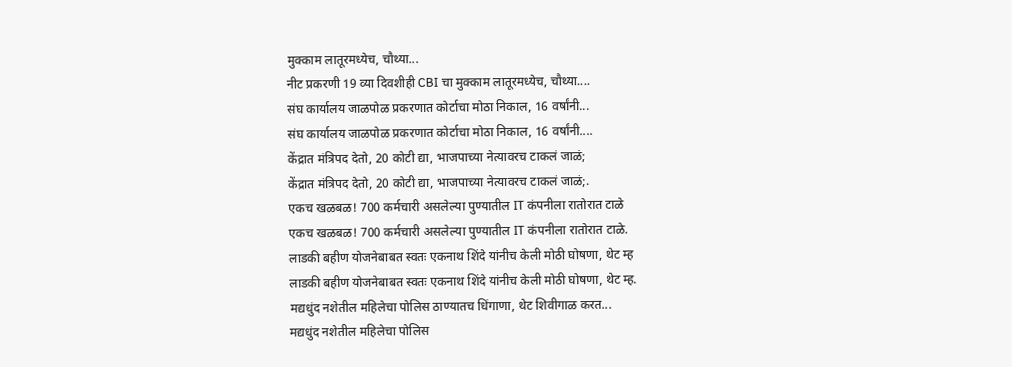मुक्काम लातूरमध्येच, चौथ्या...
नीट प्रकरणी 19 व्या दिवशीही CBI चा मुक्काम लातूरमध्येच, चौथ्या....
संघ कार्यालय जाळपोळ प्रकरणात कोर्टाचा मोठा निकाल, 16 वर्षांनी...
संघ कार्यालय जाळपोळ प्रकरणात कोर्टाचा मोठा निकाल, 16 वर्षांनी....
केंद्रात मंत्रिपद देतो, 20 कोटी द्या, भाजपाच्या नेत्यावरच टाकलं जाळं;
केंद्रात मंत्रिपद देतो, 20 कोटी द्या, भाजपाच्या नेत्यावरच टाकलं जाळं;.
एकच खळबळ! 700 कर्मचारी असलेल्या पुण्यातील IT कंपनीला रातोरात टाळे
एकच खळबळ! 700 कर्मचारी असलेल्या पुण्यातील IT कंपनीला रातोरात टाळे.
लाडकी बहीण योजनेबाबत स्वतः एकनाथ शिंदे यांनीच केली मोठी घोषणा, थेट म्ह
लाडकी बहीण योजनेबाबत स्वतः एकनाथ शिंदे यांनीच केली मोठी घोषणा, थेट म्ह.
मद्यधुंद नशेतील महिलेचा पोलिस ठाण्यातच धिंगाणा, थेट शिवीगाळ करत...
मद्यधुंद नशेतील महिलेचा पोलिस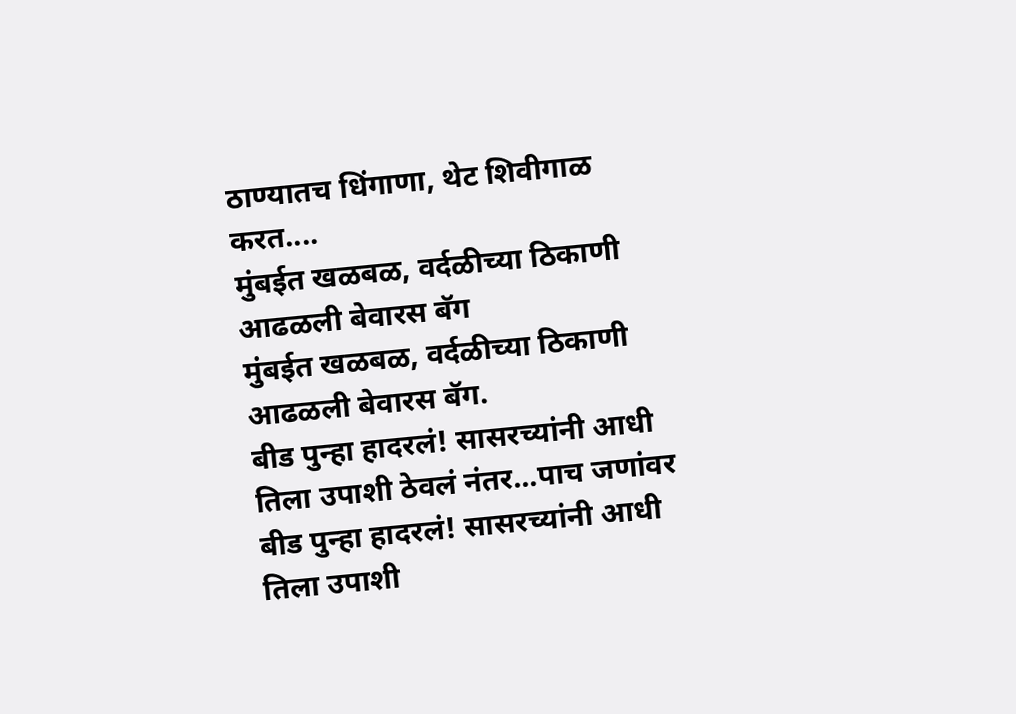ठाण्यातच धिंगाणा, थेट शिवीगाळ करत....
मुंबईत खळबळ, वर्दळीच्या ठिकाणी आढळली बेवारस बॅग
मुंबईत खळबळ, वर्दळीच्या ठिकाणी आढळली बेवारस बॅग.
बीड पुन्हा हादरलं! सासरच्यांनी आधी तिला उपाशी ठेवलं नंतर...पाच जणांवर
बीड पुन्हा हादरलं! सासरच्यांनी आधी तिला उपाशी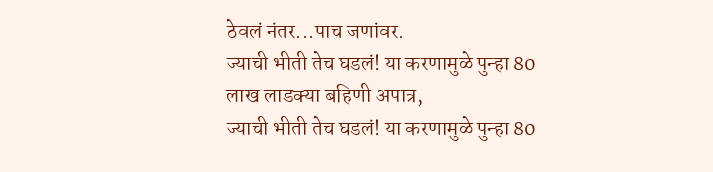ठेवलं नंतर...पाच जणांवर.
ज्याची भीती तेच घडलं! या करणामुळे पुन्हा 80 लाख लाडक्या बहिणी अपात्र,
ज्याची भीती तेच घडलं! या करणामुळे पुन्हा 80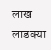लाख लाडक्या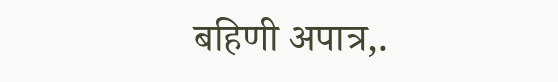बहिणी अपात्र,.